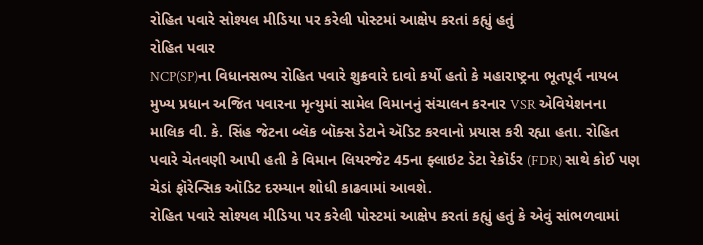રોહિત પવારે સોશ્યલ મીડિયા પર કરેલી પોસ્ટમાં આક્ષેપ કરતાં કહ્યું હતું
રોહિત પવાર
NCP(SP)ના વિધાનસભ્ય રોહિત પવારે શુક્રવારે દાવો કર્યો હતો કે મહારાષ્ટ્રના ભૂતપૂર્વ નાયબ મુખ્ય પ્રધાન અજિત પવારના મૃત્યુમાં સામેલ વિમાનનું સંચાલન કરનાર VSR એવિયેશનના માલિક વી. કે. સિંહ જેટના બ્લૅક બૉક્સ ડેટાને ઍડિટ કરવાનો પ્રયાસ કરી રહ્યા હતા. રોહિત પવારે ચેતવણી આપી હતી કે વિમાન લિયરજેટ 45ના ફ્લાઇટ ડેટા રેકૉર્ડર (FDR) સાથે કોઈ પણ ચેડાં ફૉરેન્સિક ઑડિટ દરમ્યાન શોધી કાઢવામાં આવશે.
રોહિત પવારે સોશ્યલ મીડિયા પર કરેલી પોસ્ટમાં આક્ષેપ કરતાં કહ્યું હતું કે એવું સાંભળવામાં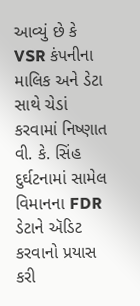આવ્યું છે કે VSR કંપનીના માલિક અને ડેટા સાથે ચેડાં કરવામાં નિષ્ણાત વી. કે. સિંહ દુર્ઘટનામાં સામેલ વિમાનના FDR ડેટાને ઍડિટ કરવાનો પ્રયાસ કરી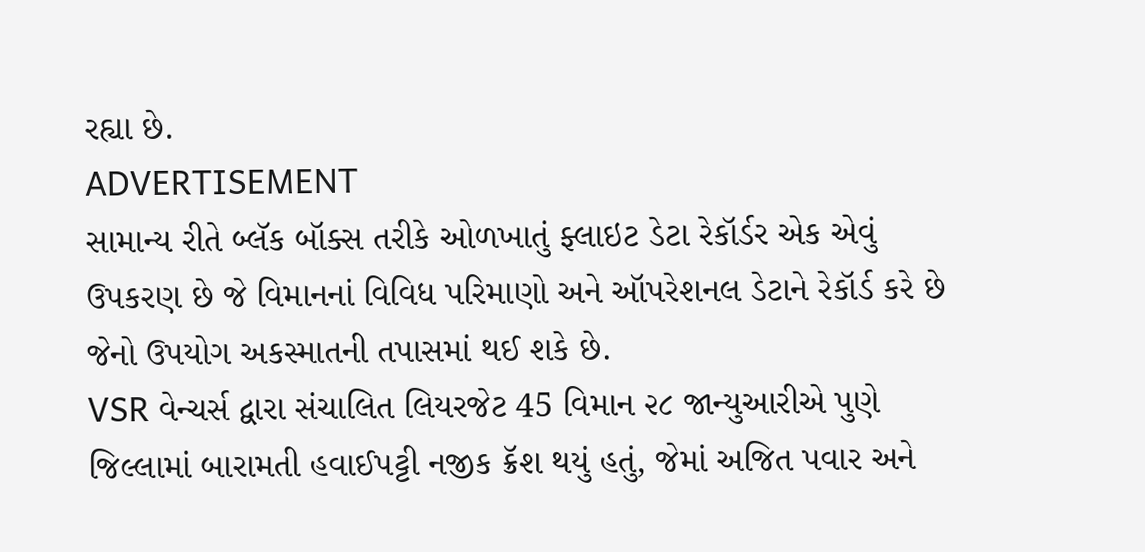રહ્યા છે.
ADVERTISEMENT
સામાન્ય રીતે બ્લૅક બૉક્સ તરીકે ઓળખાતું ફ્લાઇટ ડેટા રેકૉર્ડર એક એવું ઉપકરણ છે જે વિમાનનાં વિવિધ પરિમાણો અને ઑપરેશનલ ડેટાને રેકૉર્ડ કરે છે જેનો ઉપયોગ અકસ્માતની તપાસમાં થઈ શકે છે.
VSR વેન્ચર્સ દ્વારા સંચાલિત લિયરજેટ 45 વિમાન ૨૮ જાન્યુઆરીએ પુણે જિલ્લામાં બારામતી હવાઈપટ્ટી નજીક ક્રૅશ થયું હતું, જેમાં અજિત પવાર અને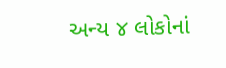અન્ય ૪ લોકોનાં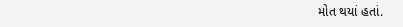મોત થયાં હતાં.